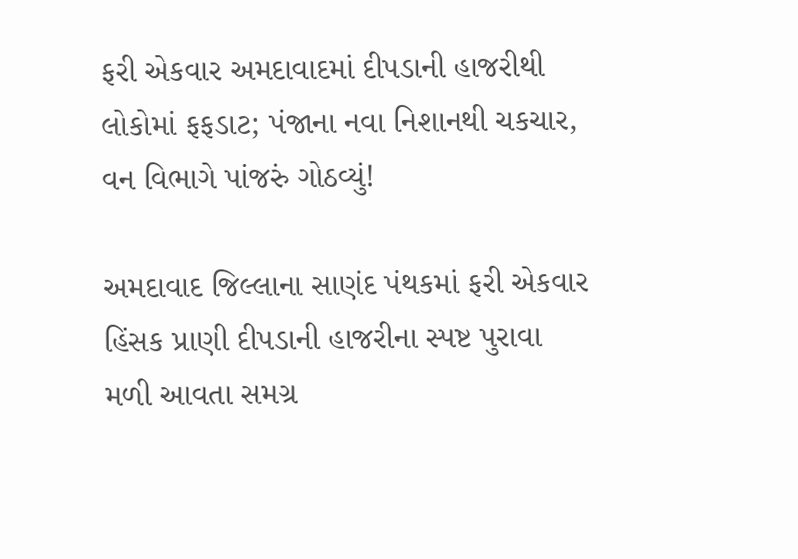ફરી એકવાર અમદાવાદમાં દીપડાની હાજરીથી લોકોમાં ફફડાટ; પંજાના નવા નિશાનથી ચકચાર, વન વિભાગે પાંજરું ગોઠવ્યું!

અમદાવાદ જિલ્લાના સાણંદ પંથકમાં ફરી એકવાર હિંસક પ્રાણી દીપડાની હાજરીના સ્પષ્ટ પુરાવા મળી આવતા સમગ્ર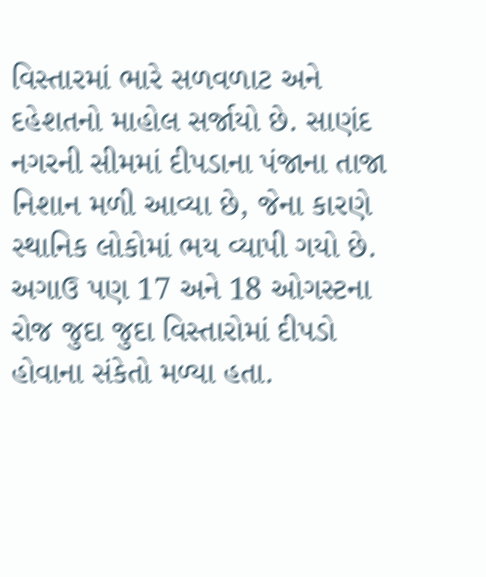વિસ્તારમાં ભારે સળવળાટ અને દહેશતનો માહોલ સર્જાયો છે. સાણંદ નગરની સીમમાં દીપડાના પંજાના તાજા નિશાન મળી આવ્યા છે, જેના કારણે સ્થાનિક લોકોમાં ભય વ્યાપી ગયો છે. અગાઉ પણ 17 અને 18 ઓગસ્ટના રોજ જુદા જુદા વિસ્તારોમાં દીપડો હોવાના સંકેતો મળ્યા હતા.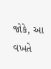જોકે, આ વખતે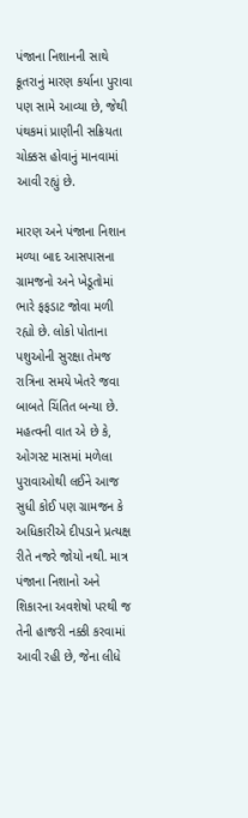પંજાના નિશાનની સાથે કૂતરાનું મારણ કર્યાના પુરાવા પણ સામે આવ્યા છે, જેથી પંથકમાં પ્રાણીની સક્રિયતા ચોક્કસ હોવાનું માનવામાં આવી રહ્યું છે.

મારણ અને પંજાના નિશાન મળ્યા બાદ આસપાસના ગ્રામજનો અને ખેડૂતોમાં ભારે ફફડાટ જોવા મળી રહ્યો છે. લોકો પોતાના પશુઓની સુરક્ષા તેમજ રાત્રિના સમયે ખેતરે જવા બાબતે ચિંતિત બન્યા છે. મહત્વની વાત એ છે કે, ઓગસ્ટ માસમાં મળેલા પુરાવાઓથી લઈને આજ સુધી કોઈ પણ ગ્રામજન કે અધિકારીએ દીપડાને પ્રત્યક્ષ રીતે નજરે જોયો નથી. માત્ર પંજાના નિશાનો અને શિકારના અવશેષો પરથી જ તેની હાજરી નક્કી કરવામાં આવી રહી છે, જેના લીધે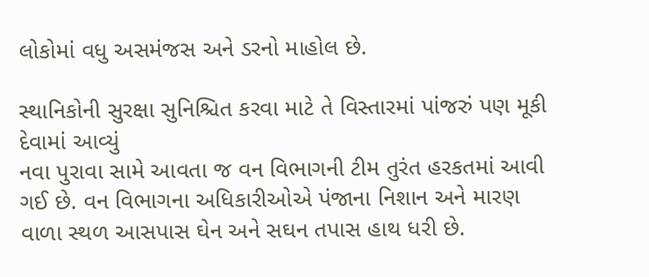લોકોમાં વધુ અસમંજસ અને ડરનો માહોલ છે.

સ્થાનિકોની સુરક્ષા સુનિશ્ચિત કરવા માટે તે વિસ્તારમાં પાંજરું પણ મૂકી દેવામાં આવ્યું
નવા પુરાવા સામે આવતા જ વન વિભાગની ટીમ તુરંત હરકતમાં આવી ગઈ છે. વન વિભાગના અધિકારીઓએ પંજાના નિશાન અને મારણ વાળા સ્થળ આસપાસ ઘેન અને સઘન તપાસ હાથ ધરી છે.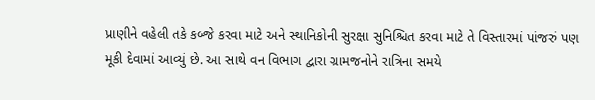પ્રાણીને વહેલી તકે કબ્જે કરવા માટે અને સ્થાનિકોની સુરક્ષા સુનિશ્ચિત કરવા માટે તે વિસ્તારમાં પાંજરું પણ મૂકી દેવામાં આવ્યું છે. આ સાથે વન વિભાગ દ્વારા ગ્રામજનોને રાત્રિના સમયે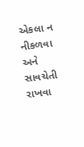એકલા ન નીકળવા અને સાવચેતી રાખવા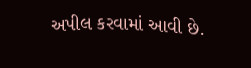અપીલ કરવામાં આવી છે.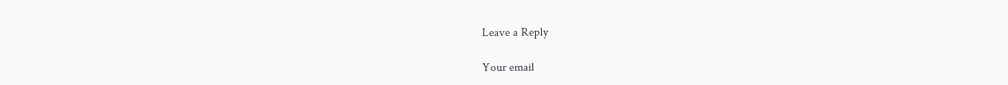Leave a Reply

Your email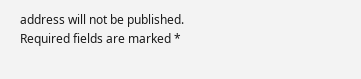address will not be published. Required fields are marked *